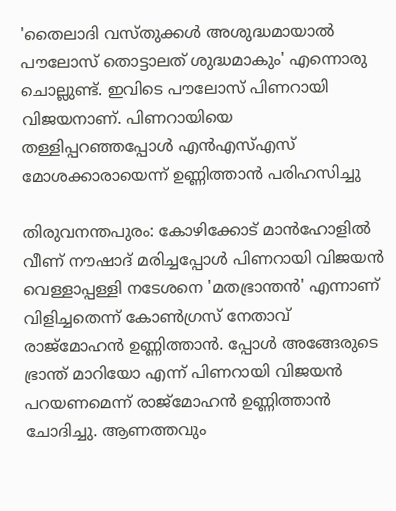'തൈലാദി വസ്തുക്കൾ അശുദ്ധമായാൽ പൗലോസ് തൊട്ടാലത് ശുദ്ധമാകും' എന്നൊരു ചൊല്ലുണ്ട്. ഇവിടെ പൗലോസ് പിണറായി വിജയനാണ്. പിണറായിയെ തള്ളിപ്പറഞ്ഞപ്പോൾ എൻഎസ്എസ് മോശക്കാരായെന്ന് ഉണ്ണിത്താൻ പരിഹസിച്ചു

തിരുവനന്തപുരം: കോഴിക്കോട് മാൻഹോളിൽ വീണ് നൗഷാദ് മരിച്ചപ്പോൾ പിണറായി വിജയൻ വെള്ളാപ്പള്ളി നടേശനെ 'മതഭ്രാന്തൻ' എന്നാണ് വിളിച്ചതെന്ന് കോൺഗ്രസ് നേതാവ് രാജ്മോഹൻ ഉണ്ണിത്താൻ. പ്പോൾ അങ്ങേരുടെ ഭ്രാന്ത് മാറിയോ എന്ന് പിണറായി വിജയൻ പറയണമെന്ന് രാജ്മോഹൻ ഉണ്ണിത്താൻ ചോദിച്ചു. ആണത്തവും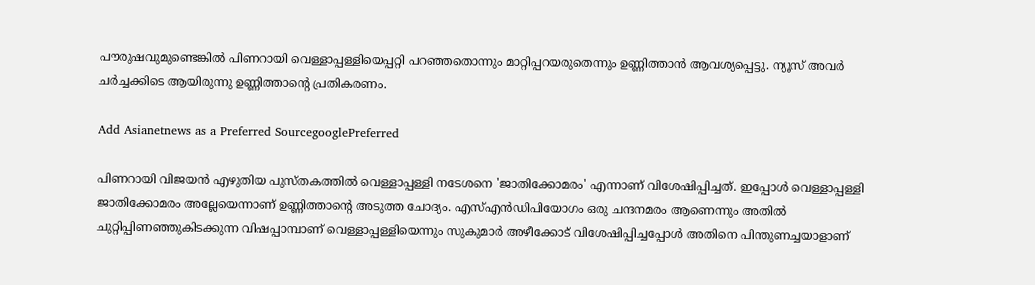പൗരുഷവുമുണ്ടെങ്കിൽ പിണറായി വെള്ളാപ്പള്ളിയെപ്പറ്റി പറഞ്ഞതൊന്നും മാറ്റിപ്പറയരുതെന്നും ഉണ്ണിത്താൻ ആവശ്യപ്പെട്ടു. ന്യൂസ് അവർ ചർച്ചക്കിടെ ആയിരുന്നു ഉണ്ണിത്താന്‍റെ പ്രതികരണം.

Add Asianetnews as a Preferred SourcegooglePreferred

പിണറായി വിജയൻ എഴുതിയ പുസ്തകത്തിൽ വെള്ളാപ്പള്ളി നടേശനെ 'ജാതിക്കോമരം' എന്നാണ് വിശേഷിപ്പിച്ചത്. ഇപ്പോൾ വെള്ളാപ്പള്ളി ജാതിക്കോമരം അല്ലേയെന്നാണ് ഉണ്ണിത്താന്‍റെ അടുത്ത ചോദ്യം. എസ്എൻഡിപിയോഗം ഒരു ചന്ദനമരം ആണെന്നും അതിൽ ചുറ്റിപ്പിണഞ്ഞുകിടക്കുന്ന വിഷപ്പാമ്പാണ് വെള്ളാപ്പള്ളിയെന്നും സുകുമാ‍ർ അഴീക്കോട് വിശേഷിപ്പിച്ചപ്പോൾ അതിനെ പിന്തുണച്ചയാളാണ്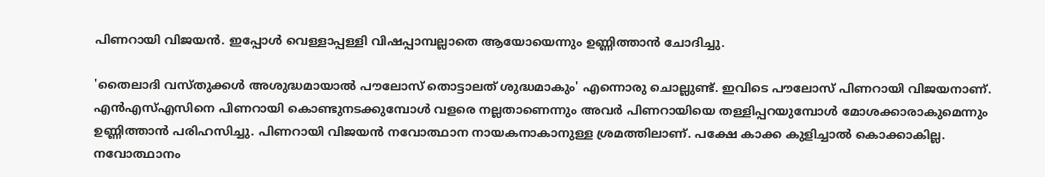പിണറായി വിജയൻ. ഇപ്പോൾ വെള്ളാപ്പള്ളി വിഷപ്പാമ്പല്ലാതെ ആയോയെന്നും ഉണ്ണിത്താൻ ചോദിച്ചു.

'തൈലാദി വസ്തുക്കൾ അശുദ്ധമായാൽ പൗലോസ് തൊട്ടാലത് ശുദ്ധമാകും' എന്നൊരു ചൊല്ലുണ്ട്. ഇവിടെ പൗലോസ് പിണറായി വിജയനാണ്. എൻഎസ്എസിനെ പിണറായി കൊണ്ടുനടക്കുമ്പോൾ വളരെ നല്ലതാണെന്നും അവർ പിണറായിയെ തള്ളിപ്പറയുമ്പോൾ മോശക്കാരാകുമെന്നും ഉണ്ണിത്താൻ പരിഹസിച്ചു. പിണറായി വിജയൻ നവോത്ഥാന നായകനാകാനുള്ള ശ്രമത്തിലാണ്. പക്ഷേ കാക്ക കുളിച്ചാൽ കൊക്കാകില്ല. നവോത്ഥാനം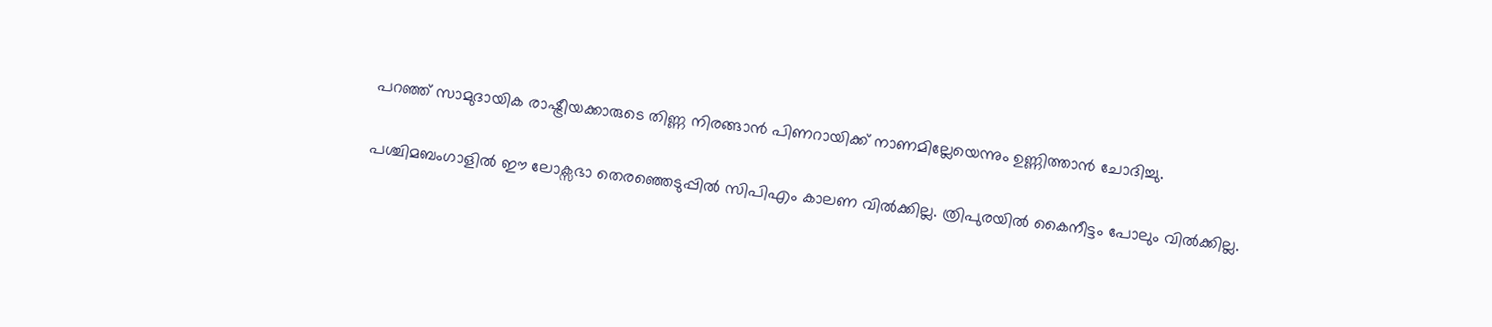പറഞ്ഞ് സാമുദായിക രാഷ്ട്രീയക്കാരുടെ തിണ്ണ നിരങ്ങാൻ പിണറായിക്ക് നാണമില്ലേയെന്നും ഉണ്ണിത്താൻ ചോദിച്ചു.

പശ്ചിമബംഗാളിൽ ഈ ലോക്സഭാ തെരഞ്ഞെടുപ്പിൽ സിപിഎം കാലണ വിൽക്കില്ല. ത്രിപുരയിൽ കൈനീട്ടം പോലും വിൽക്കില്ല.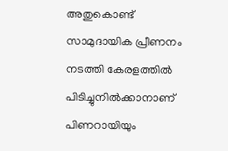അതുകൊണ്ട് സാമുദായിക പ്രീണനം നടത്തി കേരളത്തിൽ പിടിച്ചുനിൽക്കാനാണ് പിണറായിയും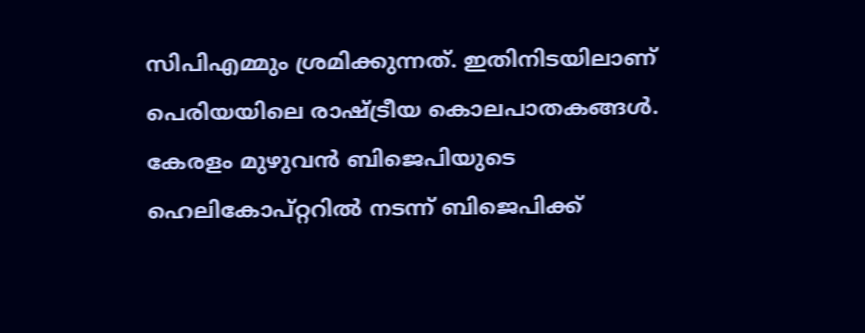സിപിഎമ്മും ശ്രമിക്കുന്നത്. ഇതിനിടയിലാണ് പെരിയയിലെ രാഷ്ട്രീയ കൊലപാതകങ്ങൾ. കേരളം മുഴുവൻ ബിജെപിയുടെ ഹെലികോപ്റ്ററിൽ നടന്ന് ബിജെപിക്ക്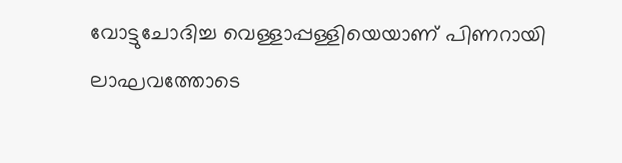വോട്ടുചോദിച്ച വെള്ളാപ്പള്ളിയെയാണ് പിണറായി ലാഘവത്തോടെ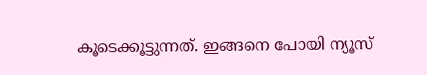കൂടെക്കൂട്ടുന്നത്. ഇങ്ങനെ പോയി ന്യൂസ്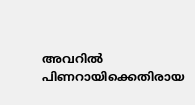അവറിൽ പിണറായിക്കെതിരായ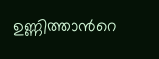ഉണ്ണിത്താന്‍റെ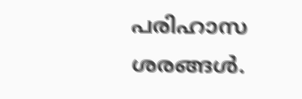പരിഹാസ ശരങ്ങൾ.